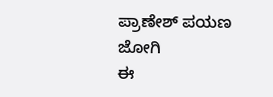ಪ್ರಾಣೇಶ್ ಪಯಣ
ಜೋಗಿ
ಈ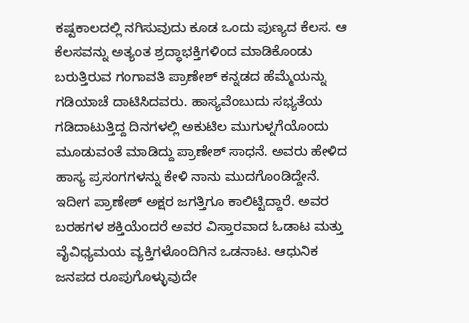ಕಷ್ಟಕಾಲದಲ್ಲಿ ನಗಿಸುವುದು ಕೂಡ ಒಂದು ಪುಣ್ಯದ ಕೆಲಸ. ಆ ಕೆಲಸವನ್ನು ಅತ್ಯಂತ ಶ್ರದ್ಧಾಭಕ್ತಿಗಳಿಂದ ಮಾಡಿಕೊಂಡು ಬರುತ್ತಿರುವ ಗಂಗಾವತಿ ಪ್ರಾಣೇಶ್ ಕನ್ನಡದ ಹೆಮ್ಮೆಯನ್ನು ಗಡಿಯಾಚೆ ದಾಟಿಸಿದವರು. ಹಾಸ್ಯವೆಂಬುದು ಸಭ್ಯತೆಯ ಗಡಿದಾಟುತ್ತಿದ್ದ ದಿನಗಳಲ್ಲಿ ಅಕುಟಿಲ ಮುಗುಳ್ನಗೆಯೊಂದು ಮೂಡುವಂತೆ ಮಾಡಿದ್ದು ಪ್ರಾಣೇಶ್ ಸಾಧನೆ. ಅವರು ಹೇಳಿದ ಹಾಸ್ಯ ಪ್ರಸಂಗಗಳನ್ನು ಕೇಳಿ ನಾನು ಮುದಗೊಂಡಿದ್ದೇನೆ.
ಇದೀಗ ಪ್ರಾಣೇಶ್ ಅಕ್ಷರ ಜಗತ್ತಿಗೂ ಕಾಲಿಟ್ಟಿದ್ದಾರೆ. ಅವರ ಬರಹಗಳ ಶಕ್ತಿಯೆಂದರೆ ಅವರ ವಿಸ್ತಾರವಾದ ಓಡಾಟ ಮತ್ತು ವೈವಿಧ್ಯಮಯ ವ್ಯಕ್ತಿಗಳೊಂದಿಗಿನ ಒಡನಾಟ. ಆಧುನಿಕ ಜನಪದ ರೂಪುಗೊಳ್ಳುವುದೇ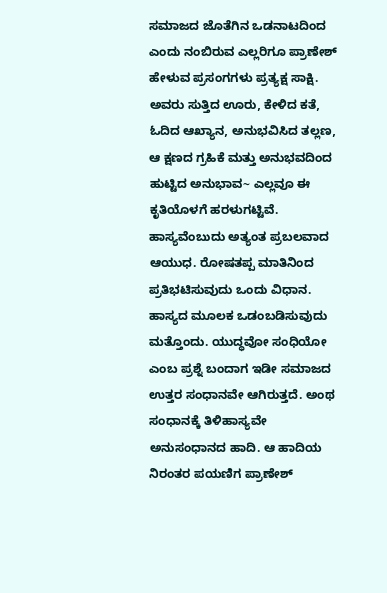ಸಮಾಜದ ಜೊತೆಗಿನ ಒಡನಾಟದಿಂದ ಎಂದು ನಂಬಿರುವ ಎಲ್ಲರಿಗೂ ಪ್ರಾಣೇಶ್ ಹೇಳುವ ಪ್ರಸಂಗಗಳು ಪ್ರತ್ಯಕ್ಷ ಸಾಕ್ಷಿ. ಅವರು ಸುತ್ತಿದ ಊರು, ಕೇಳಿದ ಕತೆ, ಓದಿದ ಆಖ್ಯಾನ, ಅನುಭವಿಸಿದ ತಲ್ಲಣ, ಆ ಕ್ಷಣದ ಗ್ರಹಿಕೆ ಮತ್ತು ಅನುಭವದಿಂದ ಹುಟ್ಟಿದ ಅನುಭಾವ~ ಎಲ್ಲವೂ ಈ ಕೃತಿಯೊಳಗೆ ಹರಳುಗಟ್ಟಿವೆ.
ಹಾಸ್ಯವೆಂಬುದು ಅತ್ಯಂತ ಪ್ರಬಲವಾದ ಆಯುಧ. ರೋಷತಪ್ಪ ಮಾತಿನಿಂದ ಪ್ರತಿಭಟಿಸುವುದು ಒಂದು ವಿಧಾನ. ಹಾಸ್ಯದ ಮೂಲಕ ಒಡಂಬಡಿಸುವುದು ಮತ್ತೊಂದು. ಯುದ್ಧವೋ ಸಂಧಿಯೋ ಎಂಬ ಪ್ರಶ್ನೆ ಬಂದಾಗ ಇಡೀ ಸಮಾಜದ ಉತ್ತರ ಸಂಧಾನವೇ ಆಗಿರುತ್ತದೆ. ಅಂಥ ಸಂಧಾನಕ್ಕೆ ತಿಳಿಹಾಸ್ಯವೇ ಅನುಸಂಧಾನದ ಹಾದಿ. ಆ ಹಾದಿಯ ನಿರಂತರ ಪಯಣಿಗ ಪ್ರಾಣೇಶ್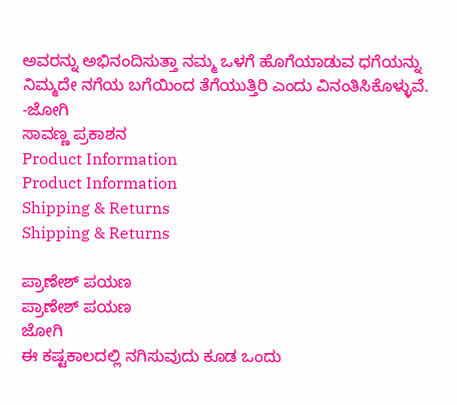ಅವರನ್ನು ಅಭಿನಂದಿಸುತ್ತಾ ನಮ್ಮ ಒಳಗೆ ಹೊಗೆಯಾಡುವ ಧಗೆಯನ್ನು ನಿಮ್ಮದೇ ನಗೆಯ ಬಗೆಯಿಂದ ತೆಗೆಯುತ್ತಿರಿ ಎಂದು ವಿನಂತಿಸಿಕೊಳ್ಳುವೆ.
-ಜೋಗಿ
ಸಾವಣ್ಣ ಪ್ರಕಾಶನ
Product Information
Product Information
Shipping & Returns
Shipping & Returns

ಪ್ರಾಣೇಶ್ ಪಯಣ
ಪ್ರಾಣೇಶ್ ಪಯಣ
ಜೋಗಿ
ಈ ಕಷ್ಟಕಾಲದಲ್ಲಿ ನಗಿಸುವುದು ಕೂಡ ಒಂದು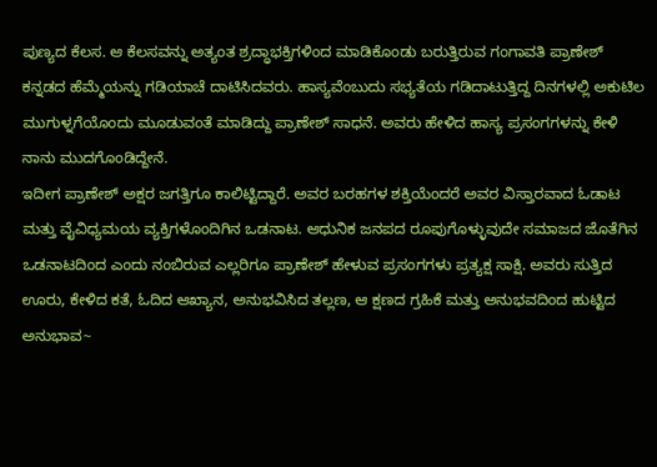ಪುಣ್ಯದ ಕೆಲಸ. ಆ ಕೆಲಸವನ್ನು ಅತ್ಯಂತ ಶ್ರದ್ಧಾಭಕ್ತಿಗಳಿಂದ ಮಾಡಿಕೊಂಡು ಬರುತ್ತಿರುವ ಗಂಗಾವತಿ ಪ್ರಾಣೇಶ್ ಕನ್ನಡದ ಹೆಮ್ಮೆಯನ್ನು ಗಡಿಯಾಚೆ ದಾಟಿಸಿದವರು. ಹಾಸ್ಯವೆಂಬುದು ಸಭ್ಯತೆಯ ಗಡಿದಾಟುತ್ತಿದ್ದ ದಿನಗಳಲ್ಲಿ ಅಕುಟಿಲ ಮುಗುಳ್ನಗೆಯೊಂದು ಮೂಡುವಂತೆ ಮಾಡಿದ್ದು ಪ್ರಾಣೇಶ್ ಸಾಧನೆ. ಅವರು ಹೇಳಿದ ಹಾಸ್ಯ ಪ್ರಸಂಗಗಳನ್ನು ಕೇಳಿ ನಾನು ಮುದಗೊಂಡಿದ್ದೇನೆ.
ಇದೀಗ ಪ್ರಾಣೇಶ್ ಅಕ್ಷರ ಜಗತ್ತಿಗೂ ಕಾಲಿಟ್ಟಿದ್ದಾರೆ. ಅವರ ಬರಹಗಳ ಶಕ್ತಿಯೆಂದರೆ ಅವರ ವಿಸ್ತಾರವಾದ ಓಡಾಟ ಮತ್ತು ವೈವಿಧ್ಯಮಯ ವ್ಯಕ್ತಿಗಳೊಂದಿಗಿನ ಒಡನಾಟ. ಆಧುನಿಕ ಜನಪದ ರೂಪುಗೊಳ್ಳುವುದೇ ಸಮಾಜದ ಜೊತೆಗಿನ ಒಡನಾಟದಿಂದ ಎಂದು ನಂಬಿರುವ ಎಲ್ಲರಿಗೂ ಪ್ರಾಣೇಶ್ ಹೇಳುವ ಪ್ರಸಂಗಗಳು ಪ್ರತ್ಯಕ್ಷ ಸಾಕ್ಷಿ. ಅವರು ಸುತ್ತಿದ ಊರು, ಕೇಳಿದ ಕತೆ, ಓದಿದ ಆಖ್ಯಾನ, ಅನುಭವಿಸಿದ ತಲ್ಲಣ, ಆ ಕ್ಷಣದ ಗ್ರಹಿಕೆ ಮತ್ತು ಅನುಭವದಿಂದ ಹುಟ್ಟಿದ ಅನುಭಾವ~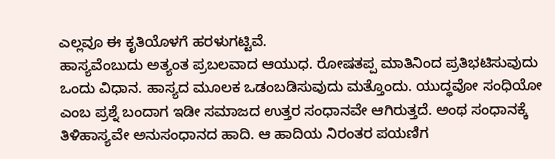ಎಲ್ಲವೂ ಈ ಕೃತಿಯೊಳಗೆ ಹರಳುಗಟ್ಟಿವೆ.
ಹಾಸ್ಯವೆಂಬುದು ಅತ್ಯಂತ ಪ್ರಬಲವಾದ ಆಯುಧ. ರೋಷತಪ್ಪ ಮಾತಿನಿಂದ ಪ್ರತಿಭಟಿಸುವುದು ಒಂದು ವಿಧಾನ. ಹಾಸ್ಯದ ಮೂಲಕ ಒಡಂಬಡಿಸುವುದು ಮತ್ತೊಂದು. ಯುದ್ಧವೋ ಸಂಧಿಯೋ ಎಂಬ ಪ್ರಶ್ನೆ ಬಂದಾಗ ಇಡೀ ಸಮಾಜದ ಉತ್ತರ ಸಂಧಾನವೇ ಆಗಿರುತ್ತದೆ. ಅಂಥ ಸಂಧಾನಕ್ಕೆ ತಿಳಿಹಾಸ್ಯವೇ ಅನುಸಂಧಾನದ ಹಾದಿ. ಆ ಹಾದಿಯ ನಿರಂತರ ಪಯಣಿಗ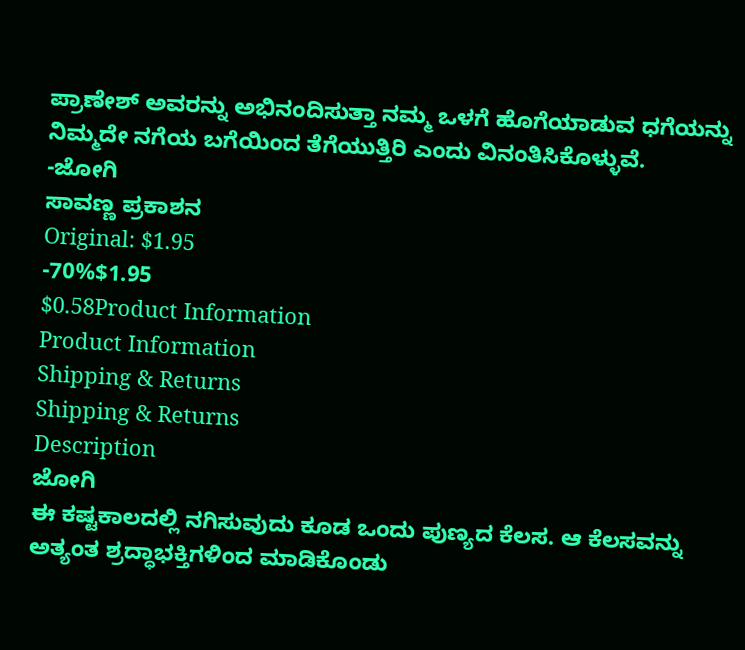ಪ್ರಾಣೇಶ್ ಅವರನ್ನು ಅಭಿನಂದಿಸುತ್ತಾ ನಮ್ಮ ಒಳಗೆ ಹೊಗೆಯಾಡುವ ಧಗೆಯನ್ನು ನಿಮ್ಮದೇ ನಗೆಯ ಬಗೆಯಿಂದ ತೆಗೆಯುತ್ತಿರಿ ಎಂದು ವಿನಂತಿಸಿಕೊಳ್ಳುವೆ.
-ಜೋಗಿ
ಸಾವಣ್ಣ ಪ್ರಕಾಶನ
Original: $1.95
-70%$1.95
$0.58Product Information
Product Information
Shipping & Returns
Shipping & Returns
Description
ಜೋಗಿ
ಈ ಕಷ್ಟಕಾಲದಲ್ಲಿ ನಗಿಸುವುದು ಕೂಡ ಒಂದು ಪುಣ್ಯದ ಕೆಲಸ. ಆ ಕೆಲಸವನ್ನು ಅತ್ಯಂತ ಶ್ರದ್ಧಾಭಕ್ತಿಗಳಿಂದ ಮಾಡಿಕೊಂಡು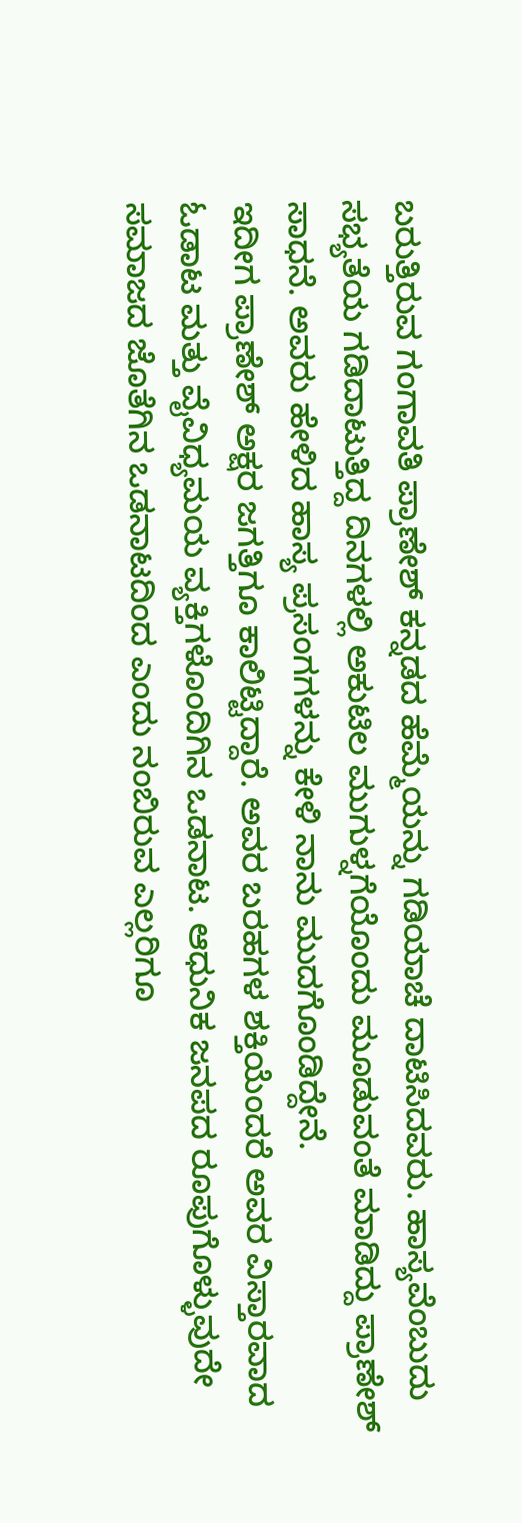ಬರುತ್ತಿರುವ ಗಂಗಾವತಿ ಪ್ರಾಣೇಶ್ ಕನ್ನಡದ ಹೆಮ್ಮೆಯನ್ನು ಗಡಿಯಾಚೆ ದಾಟಿಸಿದವರು. ಹಾಸ್ಯವೆಂಬುದು ಸಭ್ಯತೆಯ ಗಡಿದಾಟುತ್ತಿದ್ದ ದಿನಗಳಲ್ಲಿ ಅಕುಟಿಲ ಮುಗುಳ್ನಗೆಯೊಂದು ಮೂಡುವಂತೆ ಮಾಡಿದ್ದು ಪ್ರಾಣೇಶ್ ಸಾಧನೆ. ಅವರು ಹೇಳಿದ ಹಾಸ್ಯ ಪ್ರಸಂಗಗಳನ್ನು ಕೇಳಿ ನಾನು ಮುದಗೊಂಡಿದ್ದೇನೆ.
ಇದೀಗ ಪ್ರಾಣೇಶ್ ಅಕ್ಷರ ಜಗತ್ತಿಗೂ ಕಾಲಿಟ್ಟಿದ್ದಾರೆ. ಅವರ ಬರಹಗಳ ಶಕ್ತಿಯೆಂದರೆ ಅವರ ವಿಸ್ತಾರವಾದ ಓಡಾಟ ಮತ್ತು ವೈವಿಧ್ಯಮಯ ವ್ಯಕ್ತಿಗಳೊಂದಿಗಿನ ಒಡನಾಟ. ಆಧುನಿಕ ಜನಪದ ರೂಪುಗೊಳ್ಳುವುದೇ ಸಮಾಜದ ಜೊತೆಗಿನ ಒಡನಾಟದಿಂದ ಎಂದು ನಂಬಿರುವ ಎಲ್ಲರಿಗೂ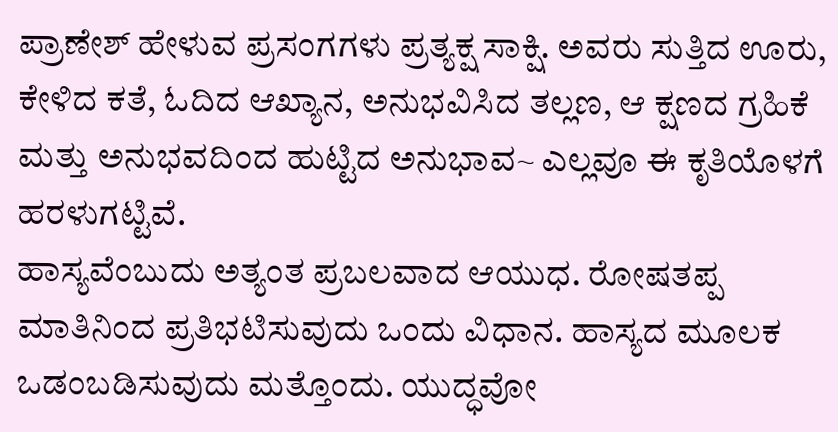ಪ್ರಾಣೇಶ್ ಹೇಳುವ ಪ್ರಸಂಗಗಳು ಪ್ರತ್ಯಕ್ಷ ಸಾಕ್ಷಿ. ಅವರು ಸುತ್ತಿದ ಊರು, ಕೇಳಿದ ಕತೆ, ಓದಿದ ಆಖ್ಯಾನ, ಅನುಭವಿಸಿದ ತಲ್ಲಣ, ಆ ಕ್ಷಣದ ಗ್ರಹಿಕೆ ಮತ್ತು ಅನುಭವದಿಂದ ಹುಟ್ಟಿದ ಅನುಭಾವ~ ಎಲ್ಲವೂ ಈ ಕೃತಿಯೊಳಗೆ ಹರಳುಗಟ್ಟಿವೆ.
ಹಾಸ್ಯವೆಂಬುದು ಅತ್ಯಂತ ಪ್ರಬಲವಾದ ಆಯುಧ. ರೋಷತಪ್ಪ ಮಾತಿನಿಂದ ಪ್ರತಿಭಟಿಸುವುದು ಒಂದು ವಿಧಾನ. ಹಾಸ್ಯದ ಮೂಲಕ ಒಡಂಬಡಿಸುವುದು ಮತ್ತೊಂದು. ಯುದ್ಧವೋ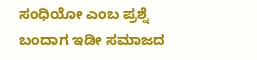ಸಂಧಿಯೋ ಎಂಬ ಪ್ರಶ್ನೆ ಬಂದಾಗ ಇಡೀ ಸಮಾಜದ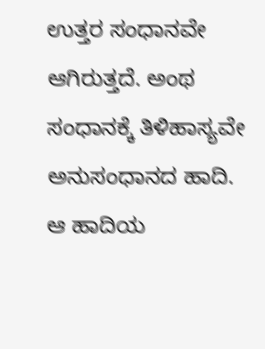ಉತ್ತರ ಸಂಧಾನವೇ ಆಗಿರುತ್ತದೆ. ಅಂಥ ಸಂಧಾನಕ್ಕೆ ತಿಳಿಹಾಸ್ಯವೇ ಅನುಸಂಧಾನದ ಹಾದಿ. ಆ ಹಾದಿಯ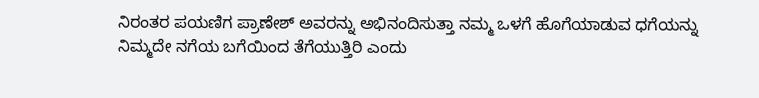ನಿರಂತರ ಪಯಣಿಗ ಪ್ರಾಣೇಶ್ ಅವರನ್ನು ಅಭಿನಂದಿಸುತ್ತಾ ನಮ್ಮ ಒಳಗೆ ಹೊಗೆಯಾಡುವ ಧಗೆಯನ್ನು ನಿಮ್ಮದೇ ನಗೆಯ ಬಗೆಯಿಂದ ತೆಗೆಯುತ್ತಿರಿ ಎಂದು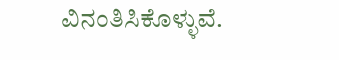ವಿನಂತಿಸಿಕೊಳ್ಳುವೆ.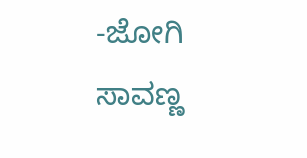-ಜೋಗಿ
ಸಾವಣ್ಣ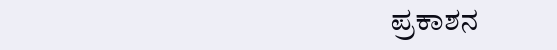ಪ್ರಕಾಶನ